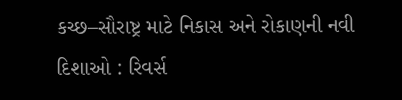કચ્છ–સૌરાષ્ટ્ર માટે નિકાસ અને રોકાણની નવી દિશાઓ : રિવર્સ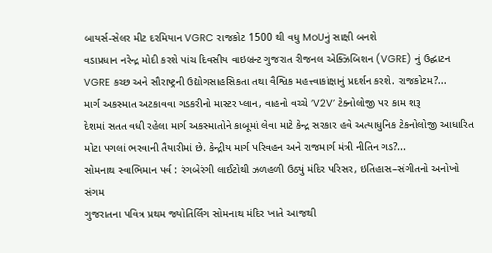બાયર્સ-સેલર મીટ દરમિયાન VGRC રાજકોટ 1500 થી વધુ MoUનું સાક્ષી બનશે
વડાપ્રધાન નરેન્દ્ર મોદી કરશે પાંચ દિવસીય વાઇબ્રન્ટ ગુજરાત રીજનલ એક્ઝિબિશન (VGRE) નું ઉદ્ઘાટન VGRE કચ્છ અને સૌરાષ્ટ્રની ઉદ્યોગસાહસિકતા તથા વૈશ્વિક મહત્ત્વાકાંક્ષાનું પ્રદર્શન કરશે. રાજકોટમ?...
માર્ગ અકસ્માત અટકાવવા ગડકરીનો માસ્ટર પ્લાન, વાહનો વચ્ચે ‘V2V’ ટેક્નોલોજી પર કામ શરૂ
દેશમાં સતત વધી રહેલા માર્ગ અકસ્માતોને કાબૂમાં લેવા માટે કેન્દ્ર સરકાર હવે અત્યાધુનિક ટેકનોલોજી આધારિત મોટા પગલાં ભરવાની તૈયારીમાં છે. કેન્દ્રીય માર્ગ પરિવહન અને રાજમાર્ગ મંત્રી નીતિન ગડ?...
સોમનાથ સ્વાભિમાન પર્વ : રંગબેરંગી લાઈટોથી ઝળહળી ઉઠ્યું મંદિર પરિસર, ઇતિહાસ–સંગીતનો અનોખો સંગમ
ગુજરાતના પવિત્ર પ્રથમ જ્યોતિર્લિંગ સોમનાથ મંદિર ખાતે આજથી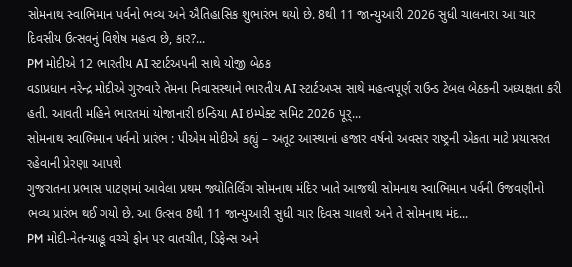સોમનાથ સ્વાભિમાન પર્વનો ભવ્ય અને ઐતિહાસિક શુભારંભ થયો છે. 8થી 11 જાન્યુઆરી 2026 સુધી ચાલનારા આ ચાર દિવસીય ઉત્સવનું વિશેષ મહત્વ છે, કાર?...
PM મોદીએ 12 ભારતીય AI સ્ટાર્ટઅપની સાથે યોજી બેઠક
વડાપ્રધાન નરેન્દ્ર મોદીએ ગુરુવારે તેમના નિવાસસ્થાને ભારતીય AI સ્ટાર્ટઅપ્સ સાથે મહત્વપૂર્ણ રાઉન્ડ ટેબલ બેઠકની અધ્યક્ષતા કરી હતી. આવતી મહિને ભારતમાં યોજાનારી ઇન્ડિયા AI ઇમ્પેક્ટ સમિટ 2026 પૂર્...
સોમનાથ સ્વાભિમાન પર્વનો પ્રારંભ : પીએમ મોદીએ કહ્યું – અતૂટ આસ્થાનાં હજાર વર્ષનો અવસર રાષ્ટ્રની એકતા માટે પ્રયાસરત રહેવાની પ્રેરણા આપશે
ગુજરાતના પ્રભાસ પાટણમાં આવેલા પ્રથમ જ્યોતિર્લિંગ સોમનાથ મંદિર ખાતે આજથી સોમનાથ સ્વાભિમાન પર્વની ઉજવણીનો ભવ્ય પ્રારંભ થઈ ગયો છે. આ ઉત્સવ 8થી 11 જાન્યુઆરી સુધી ચાર દિવસ ચાલશે અને તે સોમનાથ મંદ...
PM મોદી-નેતન્યાહૂ વચ્ચે ફોન પર વાતચીત, ડિફેન્સ અને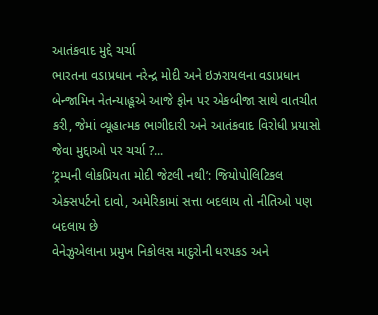આતંકવાદ મુદ્દે ચર્ચા
ભારતના વડાપ્રધાન નરેન્દ્ર મોદી અને ઇઝરાયલના વડાપ્રધાન બેન્જામિન નેતન્યાહૂએ આજે ફોન પર એકબીજા સાથે વાતચીત કરી, જેમાં વ્યૂહાત્મક ભાગીદારી અને આતંકવાદ વિરોધી પ્રયાસો જેવા મુદ્દાઓ પર ચર્ચા ?...
‘ટ્રમ્પની લોકપ્રિયતા મોદી જેટલી નથી’: જિયોપોલિટિકલ એક્સપર્ટનો દાવો, અમેરિકામાં સત્તા બદલાય તો નીતિઓ પણ બદલાય છે
વેનેઝુએલાના પ્રમુખ નિકોલસ માદુરોની ધરપકડ અને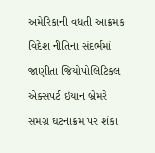અમેરિકાની વધતી આક્રમક વિદેશ નીતિના સંદર્ભમાં જાણીતા જિયોપોલિટિકલ એક્સપર્ટ ઇયાન બ્રેમરે સમગ્ર ઘટનાક્રમ પર શંકા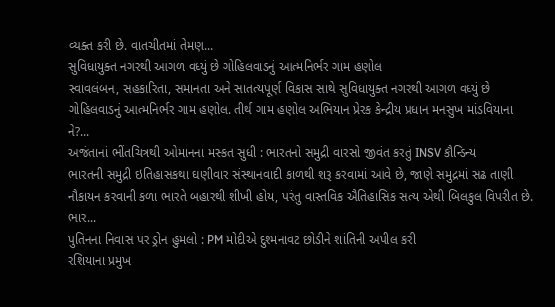વ્યક્ત કરી છે. વાતચીતમાં તેમણ...
સુવિધાયુક્ત નગરથી આગળ વધ્યું છે ગોહિલવાડનું આત્મનિર્ભર ગામ હણોલ
સ્વાવલંબન, સહકારિતા, સમાનતા અને સાતત્યપૂર્ણ વિકાસ સાથે સુવિધાયુક્ત નગરથી આગળ વધ્યું છે ગોહિલવાડનું આત્મનિર્ભર ગામ હણોલ. તીર્થ ગામ હણોલ અભિયાન પ્રેરક કેન્દ્રીય પ્રધાન મનસુખ માંડવિયાના ને?...
અજંતાનાં ભીંતચિત્રથી ઓમાનના મસ્કત સુધી : ભારતનો સમુદ્રી વારસો જીવંત કરતું INSV કૌન્ડિન્ય
ભારતની સમુદ્રી ઇતિહાસકથા ઘણીવાર સંસ્થાનવાદી કાળથી શરૂ કરવામાં આવે છે, જાણે સમુદ્રમાં સઢ તાણી નૌકાયન કરવાની કળા ભારતે બહારથી શીખી હોય, પરંતુ વાસ્તવિક ઐતિહાસિક સત્ય એથી બિલકુલ વિપરીત છે. ભાર...
પુતિનના નિવાસ પર ડ્રોન હુમલો : PM મોદીએ દુશ્મનાવટ છોડીને શાંતિની અપીલ કરી
રશિયાના પ્રમુખ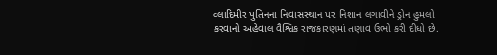વ્લાદિમીર પુતિનના નિવાસસ્થાન પર નિશાન લગાવીને ડ્રોન હુમલો કરવાનો અહેવાલ વૈશ્વિક રાજકારણમાં તણાવ ઉભો કરી દીધો છે.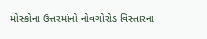મોસ્કોના ઉત્તરમાંનો નોવગોરોડ વિસ્તારના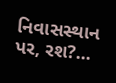નિવાસસ્થાન પર, રશ?...